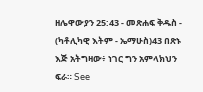ዘሌዋውያን 25:43 - መጽሐፍ ቅዱስ - (ካቶሊካዊ እትም - ኤማሁስ)43 በጽኑ እጅ አትግዛው፥ ነገር ግን አምላክህን ፍራ። See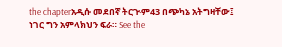the chapterአዲሱ መደበኛ ትርጒም43 በጭካኔ አትግዛቸው፤ ነገር ግን አምላክህን ፍራ። See the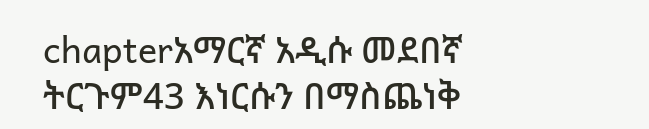chapterአማርኛ አዲሱ መደበኛ ትርጉም43 እነርሱን በማስጨነቅ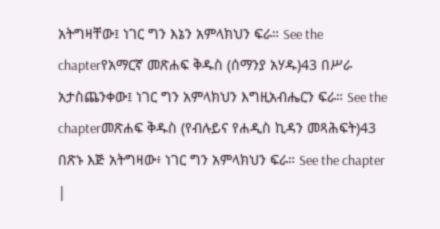አትግዛቸው፤ ነገር ግን እኔን አምላክህን ፍራ። See the chapterየአማርኛ መጽሐፍ ቅዱስ (ሰማንያ አሃዱ)43 በሥራ አታስጨንቀው፤ ነገር ግን አምላክህን እግዚአብሔርን ፍራ። See the chapterመጽሐፍ ቅዱስ (የብሉይና የሐዲስ ኪዳን መጻሕፍት)43 በጽኑ እጅ አትግዛው፥ ነገር ግን አምላክህን ፍራ። See the chapter |